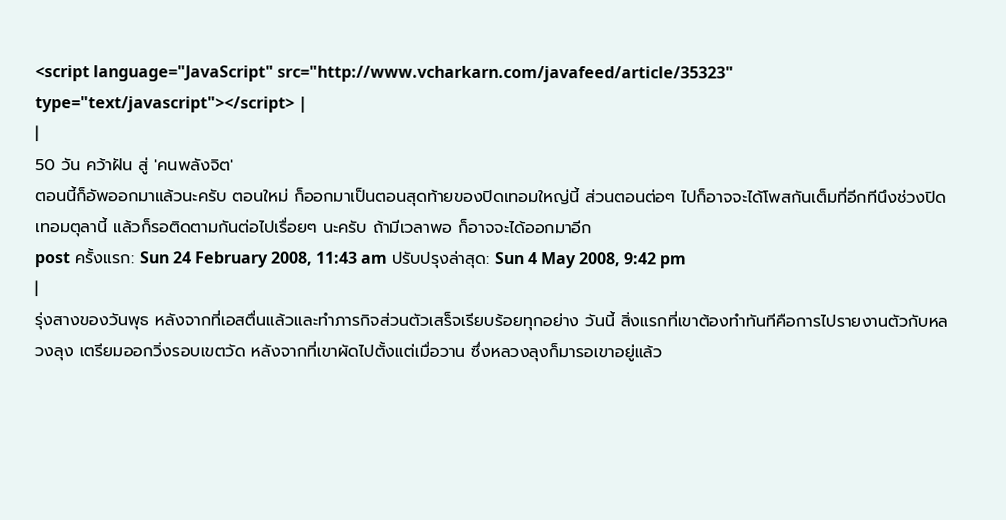<script language="JavaScript" src="http://www.vcharkarn.com/javafeed/article/35323" type="text/javascript"></script> |
|
50 วัน คว้าฝัน สู่ 'คนพลังจิต'
ตอนนี้ก็อัพออกมาแล้วนะครับ ตอนใหม่ ก็ออกมาเป็นตอนสุดท้ายของปิดเทอมใหญ่นี้ ส่วนตอนต่อๆ ไปก็อาจจะได้โพสกันเต็มที่อีกทีนึงช่วงปิดเทอมตุลานี้ แล้วก็รอติดตามกันต่อไปเรื่อยๆ นะครับ ถ้ามีเวลาพอ ก็อาจจะได้ออกมาอีก
post ครั้งแรก: Sun 24 February 2008, 11:43 am ปรับปรุงล่าสุด: Sun 4 May 2008, 9:42 pm
|
รุ่งสางของวันพุธ หลังจากที่เอสตื่นแล้วและทำภารกิจส่วนตัวเสร็จเรียบร้อยทุกอย่าง วันนี้ สิ่งแรกที่เขาต้องทำทันทีคือการไปรายงานตัวกับหลวงลุง เตรียมออกวิ่งรอบเขตวัด หลังจากที่เขาผัดไปตั้งแต่เมื่อวาน ซึ่งหลวงลุงก็มารอเขาอยู่แล้ว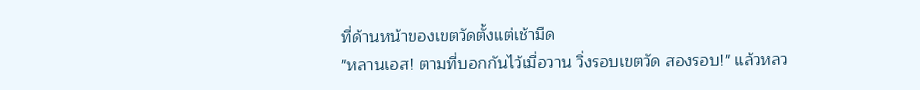ที่ด้านหน้าของเขตวัดตั้งแต่เช้ามืด
"หลานเอส! ตามที่บอกกันไว้เมื่อวาน วิ่งรอบเขตวัด สองรอบ!" แล้วหลว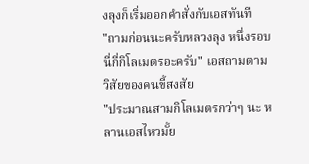งลุงก็เริ่มออกคำสั่งกับเอสทันที
"ถามก่อนนะครับหลวงลุง หนึ่งรอบนี่กี่กิโลเมตรอะครับ" เอสถามตามวิสัยของคนขี้สงสัย
"ประมาณสามกิโลเมตรกว่าๆ นะ หลานเอสไหวมั้ย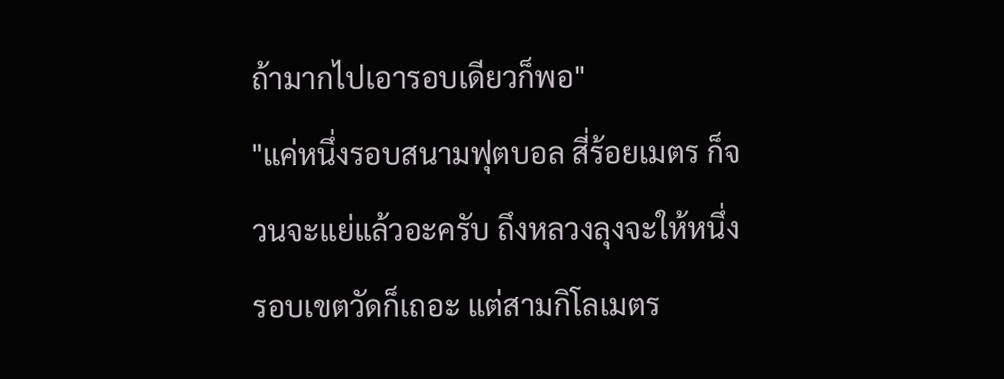ถ้ามากไปเอารอบเดียวก็พอ"
"แค่หนึ่งรอบสนามฟุตบอล สี่ร้อยเมตร ก็จวนจะแย่แล้วอะครับ ถึงหลวงลุงจะให้หนึ่งรอบเขตวัดก็เถอะ แต่สามกิโลเมตร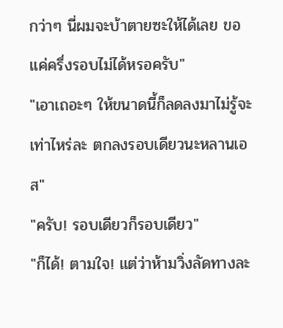กว่าๆ นี่ผมจะบ้าตายซะให้ได้เลย ขอแค่ครึ่งรอบไม่ได้หรอครับ"
"เอาเถอะๆ ให้ขนาดนี้ก็ลดลงมาไม่รู้จะเท่าไหร่ละ ตกลงรอบเดียวนะหลานเอส"
"ครับ! รอบเดียวก็รอบเดียว"
"ก็ได้! ตามใจ! แต่ว่าห้ามวิ่งลัดทางละ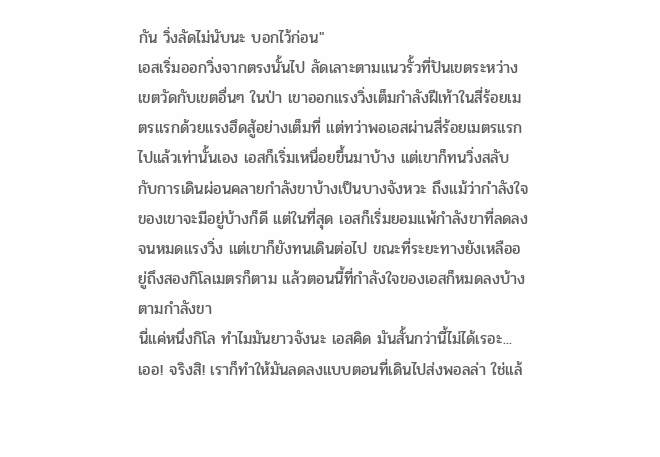กัน วิ่งลัดไม่นับนะ บอกไว้ก่อน"
เอสเริ่มออกวิ่งจากตรงนั้นไป ลัดเลาะตามแนวรั้วที่ปันเขตระหว่างเขตวัดกับเขตอื่นๆ ในป่า เขาออกแรงวิ่งเต็มกำลังฝีเท้าในสี่ร้อยเมตรแรกด้วยแรงฮึดสู้อย่างเต็มที่ แต่ทว่าพอเอสผ่านสี่ร้อยเมตรแรกไปแล้วเท่านั้นเอง เอสก็เริ่มเหนื่อยขึ้นมาบ้าง แต่เขาก็ทนวิ่งสลับกับการเดินผ่อนคลายกำลังขาบ้างเป็นบางจังหวะ ถึงแม้ว่ากำลังใจของเขาจะมีอยู่บ้างก็ดี แต่ในที่สุด เอสก็เริ่มยอมแพ้กำลังขาที่ลดลงจนหมดแรงวิ่ง แต่เขาก็ยังทนเดินต่อไป ขณะที่ระยะทางยังเหลืออยู่ถึงสองกิโลเมตรก็ตาม แล้วตอนนี้ที่กำลังใจของเอสก็หมดลงบ้างตามกำลังขา
นี่แค่หนึ่งกิโล ทำไมมันยาวจังนะ เอสคิด มันสั้นกว่านี้ไม่ได้เรอะ... เออ! จริงสิ! เราก็ทำให้มันลดลงแบบตอนที่เดินไปส่งพอลล่า ใช่แล้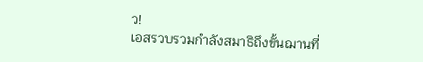ว!
เอสรวบรวมกำลังสมาธิถึงขั้นฌานที่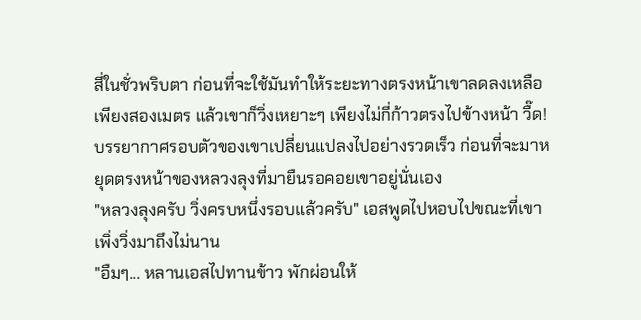สี่ในชั่วพริบตา ก่อนที่จะใช้มันทำให้ระยะทางตรงหน้าเขาลดลงเหลือเพียงสองเมตร แล้วเขาก็วิ่งเหยาะๆ เพียงไม่กี่ก้าวตรงไปข้างหน้า วื๊ด! บรรยากาศรอบตัวของเขาเปลี่ยนแปลงไปอย่างรวดเร็ว ก่อนที่จะมาหยุดตรงหน้าของหลวงลุงที่มายืนรอคอยเขาอยู่นั่นเอง
"หลวงลุงครับ วิ่งครบหนึ่งรอบแล้วครับ" เอสพูดไปหอบไปขณะที่เขาเพิ่งวิ่งมาถึงไม่นาน
"อืมๆ... หลานเอสไปทานข้าว พักผ่อนให้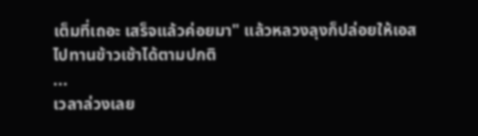เต็มที่เถอะ เสร็จแล้วค่อยมา" แล้วหลวงลุงก็ปล่อยให้เอสไปทานข้าวเช้าได้ตามปกติ
...
เวลาล่วงเลย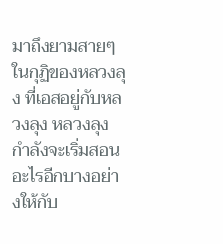มาถึงยามสายๆ ในกุฏิของหลวงลุง ที่เอสอยู่กับหลวงลุง หลวงลุงกำลังจะเริ่มสอนอะไรอีกบางอย่างให้กับ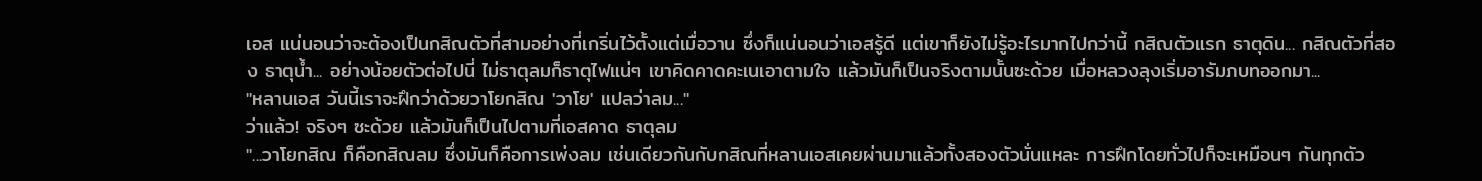เอส แน่นอนว่าจะต้องเป็นกสิณตัวที่สามอย่างที่เกริ่นไว้ตั้งแต่เมื่อวาน ซึ่งก็แน่นอนว่าเอสรู้ดี แต่เขาก็ยังไม่รู้อะไรมากไปกว่านี้ กสิณตัวแรก ธาตุดิน... กสิณตัวที่สอง ธาตุน้ำ... อย่างน้อยตัวต่อไปนี่ ไม่ธาตุลมก็ธาตุไฟแน่ๆ เขาคิดคาดคะเนเอาตามใจ แล้วมันก็เป็นจริงตามนั้นซะด้วย เมื่อหลวงลุงเริ่มอารัมภบทออกมา...
"หลานเอส วันนี้เราจะฝึกว่าด้วยวาโยกสิณ 'วาโย' แปลว่าลม..."
ว่าแล้ว! จริงๆ ซะด้วย แล้วมันก็เป็นไปตามที่เอสคาด ธาตุลม
"...วาโยกสิณ ก็คือกสิณลม ซึ่งมันก็คือการเพ่งลม เช่นเดียวกันกับกสิณที่หลานเอสเคยผ่านมาแล้วทั้งสองตัวนั่นแหละ การฝึกโดยทั่วไปก็จะเหมือนๆ กันทุกตัว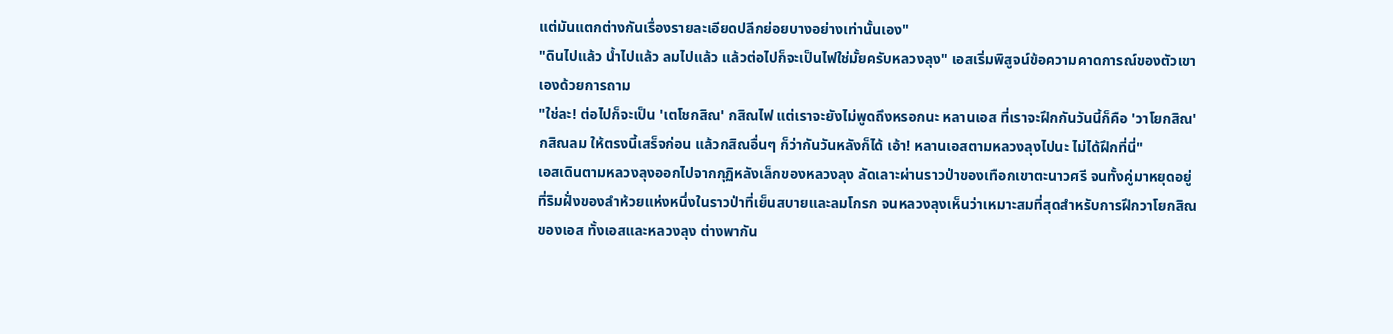แต่มันแตกต่างกันเรื่องรายละเอียดปลีกย่อยบางอย่างเท่านั้นเอง"
"ดินไปแล้ว น้ำไปแล้ว ลมไปแล้ว แล้วต่อไปก็จะเป็นไฟใช่มั้ยครับหลวงลุง" เอสเริ่มพิสูจน์ข้อความคาดการณ์ของตัวเขาเองด้วยการถาม
"ใช่ละ! ต่อไปก็จะเป็น 'เตโชกสิณ' กสิณไฟ แต่เราจะยังไม่พูดถึงหรอกนะ หลานเอส ที่เราจะฝึกกันวันนี้ก็คือ 'วาโยกสิณ' กสิณลม ให้ตรงนี้เสร็จก่อน แล้วกสิณอื่นๆ ก็ว่ากันวันหลังก็ได้ เอ้า! หลานเอสตามหลวงลุงไปนะ ไม่ได้ฝึกที่นี่"
เอสเดินตามหลวงลุงออกไปจากกุฏิหลังเล็กของหลวงลุง ลัดเลาะผ่านราวป่าของเทือกเขาตะนาวศรี จนทั้งคู่มาหยุดอยู่ที่ริมฝั่งของลำห้วยแห่งหนึ่งในราวป่าที่เย็นสบายและลมโกรก จนหลวงลุงเห็นว่าเหมาะสมที่สุดสำหรับการฝึกวาโยกสิณของเอส ทั้งเอสและหลวงลุง ต่างพากัน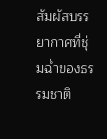สัมผัสบรรยากาศที่ชุ่มฉ่ำของธรรมชาติ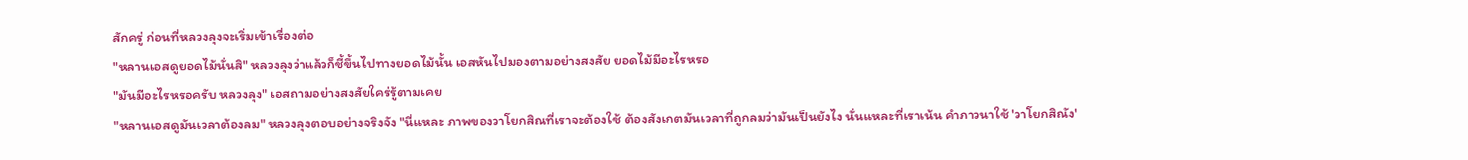สักครู่ ก่อนที่หลวงลุงจะเริ่มเข้าเรื่องต่อ
"หลานเอสดูยอดไม้นั่นสิ" หลวงลุงว่าแล้วก็ชี้ขึ้นไปทางยอดไม้นั้น เอสหันไปมองตามอย่างสงสัย ยอดไม้มีอะไรหรอ
"มันมีอะไรหรอครับ หลวงลุง" เอสถามอย่างสงสัยใคร่รู้ตามเคย
"หลานเอสดูมันเวลาต้องลม" หลวงลุงตอบอย่างจริงจัง "นี่แหละ ภาพของวาโยกสิณที่เราจะต้องใช้ ต้องสังเกตมันเวลาที่ถูกลมว่ามันเป็นยังไง นั่นแหละที่เราเน้น คำภาวนาใช้ 'วาโยกสิณัง'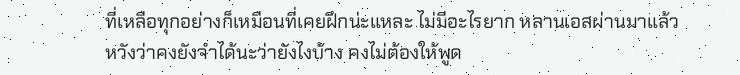ที่เหลือทุกอย่างก็เหมือนที่เคยฝึกน่ะแหละ ไม่มีอะไรยาก หลานเอสผ่านมาแล้ว หวังว่าคงยังจำได้นะว่ายังไงบ้าง คงไม่ต้องให้พูด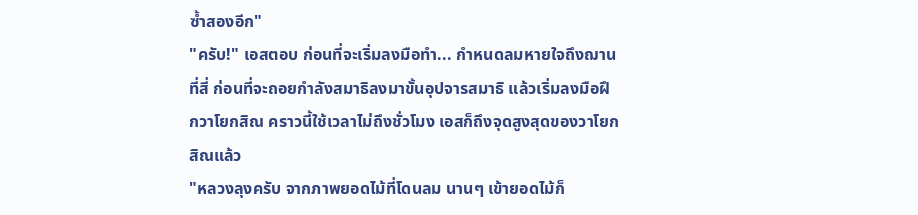ซ้ำสองอีก"
"ครับ!" เอสตอบ ก่อนที่จะเริ่มลงมือทำ... กำหนดลมหายใจถึงฌานที่สี่ ก่อนที่จะถอยกำลังสมาธิลงมาขั้นอุปจารสมาธิ แล้วเริ่มลงมือฝึกวาโยกสิณ คราวนี้ใช้เวลาไม่ถึงชั่วโมง เอสก็ถึงจุดสูงสุดของวาโยกสิณแล้ว
"หลวงลุงครับ จากภาพยอดไม้ที่โดนลม นานๆ เข้ายอดไม้ก็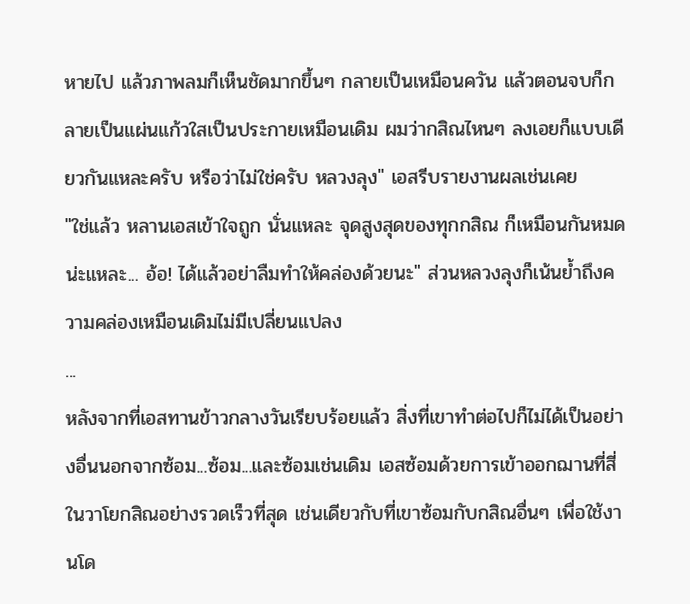หายไป แล้วภาพลมก็เห็นชัดมากขึ้นๆ กลายเป็นเหมือนควัน แล้วตอนจบก็กลายเป็นแผ่นแก้วใสเป็นประกายเหมือนเดิม ผมว่ากสิณไหนๆ ลงเอยก็แบบเดียวกันแหละครับ หรือว่าไม่ใช่ครับ หลวงลุง" เอสรีบรายงานผลเช่นเคย
"ใช่แล้ว หลานเอสเข้าใจถูก นั่นแหละ จุดสูงสุดของทุกกสิณ ก็เหมือนกันหมดน่ะแหละ... อ้อ! ได้แล้วอย่าลืมทำให้คล่องด้วยนะ" ส่วนหลวงลุงก็เน้นย้ำถึงความคล่องเหมือนเดิมไม่มีเปลี่ยนแปลง
...
หลังจากที่เอสทานข้าวกลางวันเรียบร้อยแล้ว สิ่งที่เขาทำต่อไปก็ไม่ได้เป็นอย่างอื่นนอกจากซ้อม...ซ้อม...และซ้อมเช่นเดิม เอสซ้อมด้วยการเข้าออกฌานที่สี่ในวาโยกสิณอย่างรวดเร็วที่สุด เช่นเดียวกับที่เขาซ้อมกับกสิณอื่นๆ เพื่อใช้งานโด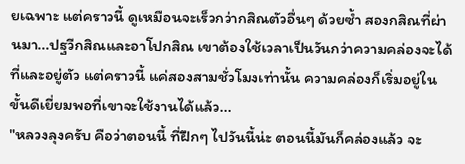ยเฉพาะ แต่คราวนี้ ดูเหมือนจะเร็วกว่ากสิณตัวอื่นๆ ด้วยซ้ำ สองกสิณที่ผ่านมา...ปฐวีกสิณและอาโปกสิณ เขาต้องใช้เวลาเป็นวันกว่าความคล่องจะได้ที่และอยู่ตัว แต่คราวนี้ แค่สองสามชั่วโมงเท่านั้น ความคล่องก็เริ่มอยู่ในขั้นดีเยี่ยมพอที่เขาจะใช้งานได้แล้ว...
"หลวงลุงครับ คือว่าตอนนี้ ที่ฝึกๆ ไปวันนี้น่ะ ตอนนี้มันก็คล่องแล้ว จะ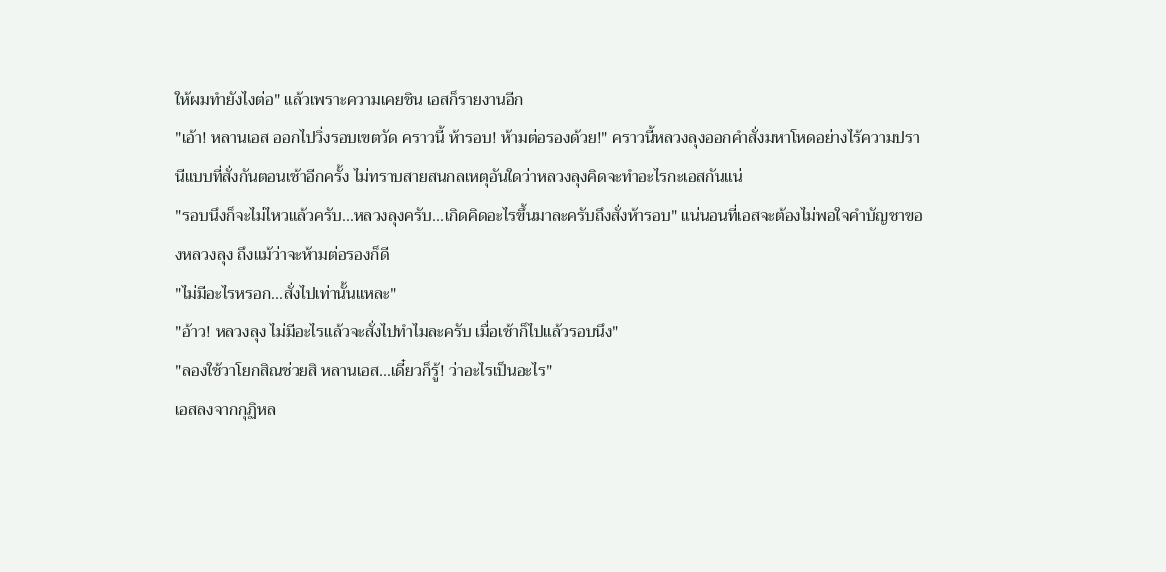ให้ผมทำยังไงต่อ" แล้วเพราะความเคยชิน เอสก็รายงานอีก
"เอ้า! หลานเอส ออกไปวิ่งรอบเขตวัด คราวนี้ ห้ารอบ! ห้ามต่อรองด้วย!" คราวนี้หลวงลุงออกคำสั่งมหาโหดอย่างไร้ความปรานีแบบที่สั่งกันตอนเช้าอีกครั้ง ไม่ทราบสายสนกลเหตุอันใดว่าหลวงลุงคิดจะทำอะไรกะเอสกันแน่
"รอบนึงก็จะไม่ไหวแล้วครับ...หลวงลุงครับ...เกิดคิดอะไรขึ้นมาละครับถึงสั่งห้ารอบ" แน่นอนที่เอสจะต้องไม่พอใจคำบัญชาของหลวงลุง ถึงแม้ว่าจะห้ามต่อรองก็ดี
"ไม่มีอะไรหรอก...สั่งไปเท่านั้นแหละ"
"อ้าว! หลวงลุง ไม่มีอะไรแล้วจะสั่งไปทำไมละครับ เมื่อเช้าก็ไปแล้วรอบนึง"
"ลองใช้วาโยกสิณช่วยสิ หลานเอส...เดี๋ยวก็รู้! ว่าอะไรเป็นอะไร"
เอสลงจากกุฏิหล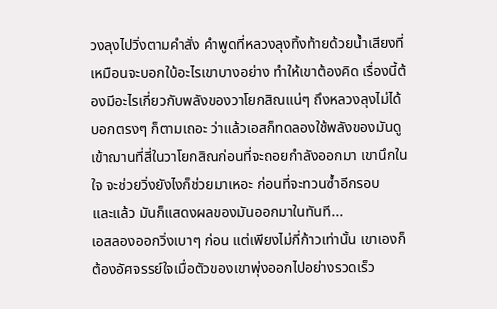วงลุงไปวิ่งตามคำสั่ง คำพูดที่หลวงลุงทิ้งท้ายด้วยน้ำเสียงที่เหมือนจะบอกใบ้อะไรเขาบางอย่าง ทำให้เขาต้องคิด เรื่องนี้ต้องมีอะไรเกี่ยวกับพลังของวาโยกสิณแน่ๆ ถึงหลวงลุงไม่ได้บอกตรงๆ ก็ตามเถอะ ว่าแล้วเอสก็ทดลองใช้พลังของมันดู เข้าฌานที่สี่ในวาโยกสิณก่อนที่จะถอยกำลังออกมา เขานึกในใจ จะช่วยวิ่งยังไงก็ช่วยมาเหอะ ก่อนที่จะทวนซ้ำอีกรอบ
และแล้ว มันก็แสดงผลของมันออกมาในทันที...
เอสลองออกวิ่งเบาๆ ก่อน แต่เพียงไม่กี่ก้าวเท่านั้น เขาเองก็ต้องอัศจรรย์ใจเมื่อตัวของเขาพุ่งออกไปอย่างรวดเร็ว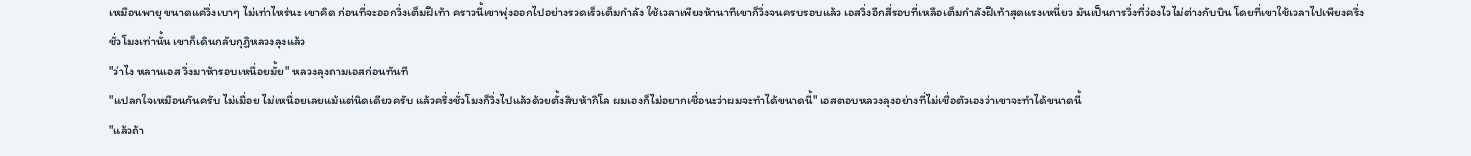เหมือนพายุ ขนาดแค่วิ่งเบาๆ ไม่เท่าไหร่นะ เขาคิด ก่อนที่จะออกวิ่งเต็มฝีเท้า คราวนี้เขาพุ่งออกไปอย่างรวดเร็วเต็มกำลัง ใช้เวลาเพียงห้านาทีเขาก็วิ่งจนครบรอบแล้ว เอสวิ่งอีกสี่รอบที่เหลือเต็มกำลังฝีเท้าสุดแรงเหนี่ยว มันเป็นการวิ่งที่ว่องไวไม่ต่างกับบิน โดยที่เขาใช้เวลาไปเพียงครึ่งชั่วโมงเท่านั้น เขาก็เดินกลับกุฏิหลวงลุงแล้ว
"ว่าไง หลานเอส วิ่งมาห้ารอบเหนื่อยมั้ย" หลวงลุงถามเอสก่อนทันที
"แปลกใจเหมือนกันครับ ไม่เมื่อย ไม่เหนื่อยเลยแม้แต่นิดเดียวครับ แล้วครึ่งชั่วโมงก็วิ่งไปแล้วด้วยตั้งสิบห้ากิโล ผมเองก็ไม่อยากเชื่อนะว่าผมจะทำได้ขนาดนี้" เอสตอบหลวงลุงอย่างที่ไม่เชื่อตัวเองว่าเขาจะทำได้ขนาดนี้
"แล้วถ้า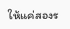ให้แค่สองร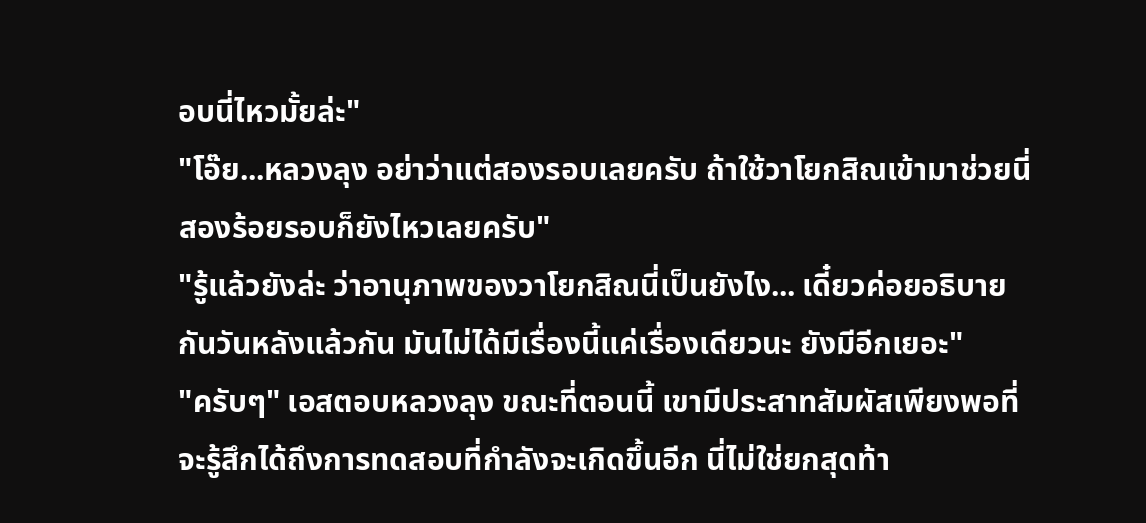อบนี่ไหวมั้ยล่ะ"
"โอ๊ย...หลวงลุง อย่าว่าแต่สองรอบเลยครับ ถ้าใช้วาโยกสิณเข้ามาช่วยนี่ สองร้อยรอบก็ยังไหวเลยครับ"
"รู้แล้วยังล่ะ ว่าอานุภาพของวาโยกสิณนี่เป็นยังไง... เดี๋ยวค่อยอธิบายกันวันหลังแล้วกัน มันไม่ได้มีเรื่องนี้แค่เรื่องเดียวนะ ยังมีอีกเยอะ"
"ครับๆ" เอสตอบหลวงลุง ขณะที่ตอนนี้ เขามีประสาทสัมผัสเพียงพอที่จะรู้สึกได้ถึงการทดสอบที่กำลังจะเกิดขึ้นอีก นี่ไม่ใช่ยกสุดท้า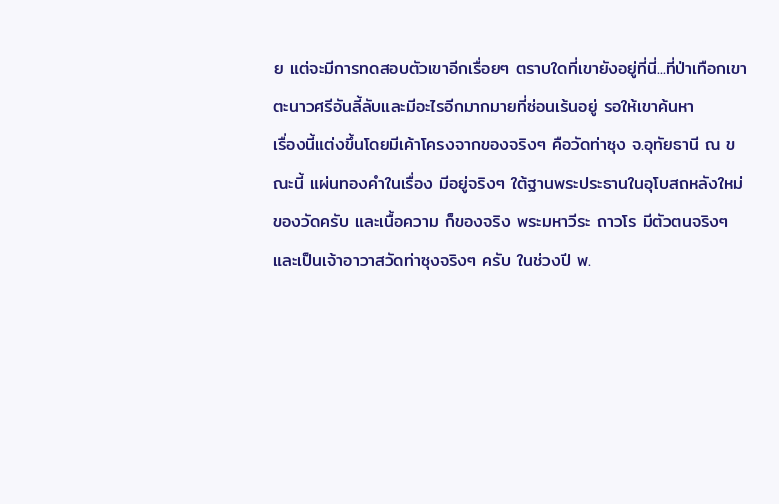ย แต่จะมีการทดสอบตัวเขาอีกเรื่อยๆ ตราบใดที่เขายังอยู่ที่นี่...ที่ป่าเทือกเขาตะนาวศรีอันลี้ลับและมีอะไรอีกมากมายที่ซ่อนเร้นอยู่ รอให้เขาค้นหา
เรื่องนี้แต่งขึ้นโดยมีเค้าโครงจากของจริงๆ คือวัดท่าซุง จ.อุทัยธานี ณ ขณะนี้ แผ่นทองคำในเรื่อง มีอยู่จริงๆ ใต้ฐานพระประธานในอุโบสถหลังใหม่ของวัดครับ และเนื้อความ ก็ของจริง พระมหาวีระ ถาวโร มีตัวตนจริงๆ และเป็นเจ้าอาวาสวัดท่าซุงจริงๆ ครับ ในช่วงปี พ.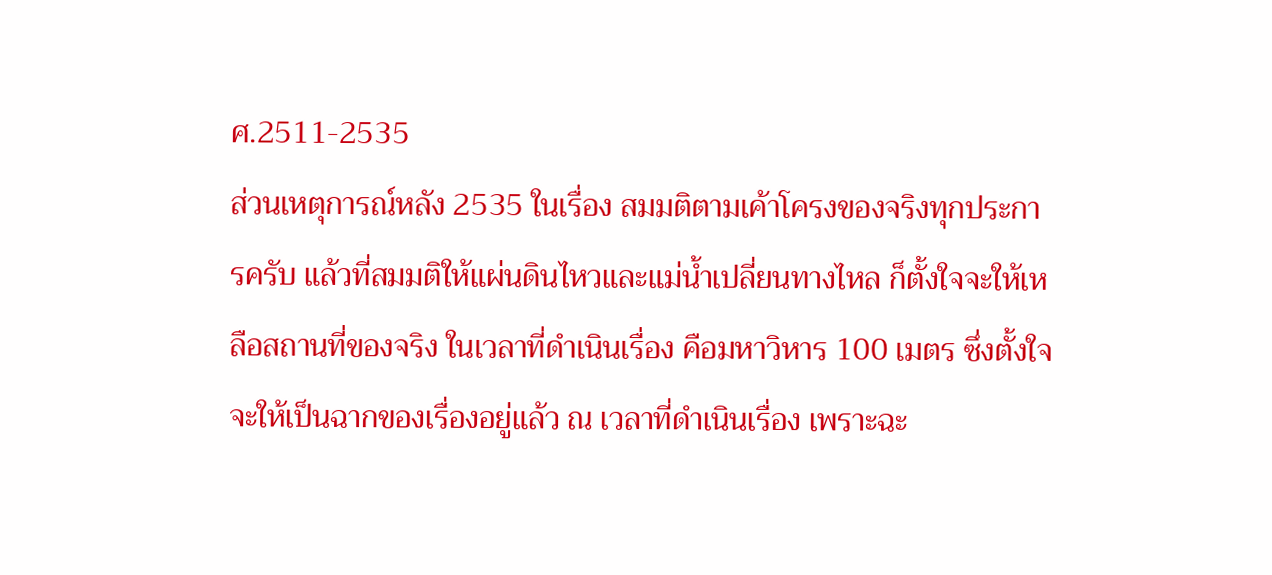ศ.2511-2535
ส่วนเหตุการณ์หลัง 2535 ในเรื่อง สมมติตามเค้าโครงของจริงทุกประการครับ แล้วที่สมมติให้แผ่นดินไหวและแม่น้ำเปลี่ยนทางไหล ก็ตั้งใจจะให้เหลือสถานที่ของจริง ในเวลาที่ดำเนินเรื่อง คือมหาวิหาร 100 เมตร ซึ่งตั้งใจจะให้เป็นฉากของเรื่องอยู่แล้ว ณ เวลาที่ดำเนินเรื่อง เพราะฉะ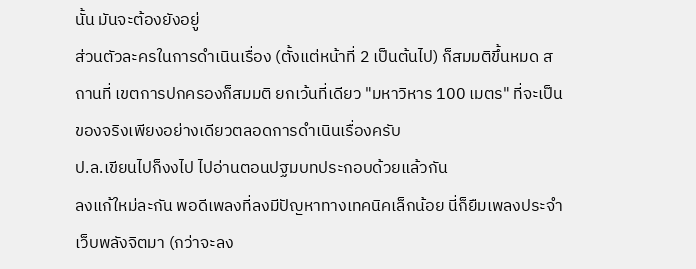นั้น มันจะต้องยังอยู่
ส่วนตัวละครในการดำเนินเรื่อง (ตั้งแต่หน้าที่ 2 เป็นต้นไป) ก็สมมติขึ้นหมด สถานที่ เขตการปกครองก็สมมติ ยกเว้นที่เดียว "มหาวิหาร 100 เมตร" ที่จะเป็นของจริงเพียงอย่างเดียวตลอดการดำเนินเรื่องครับ
ป.ล.เขียนไปก็งงไป ไปอ่านตอนปฐมบทประกอบด้วยแล้วกัน
ลงแก้ใหม่ละกัน พอดีเพลงที่ลงมีปัญหาทางเทคนิคเล็กน้อย นี่ก็ยืมเพลงประจำเว็บพลังจิตมา (กว่าจะลง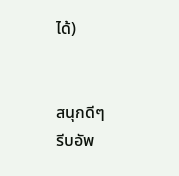ได้)


สนุกดีๆ
รีบอัพ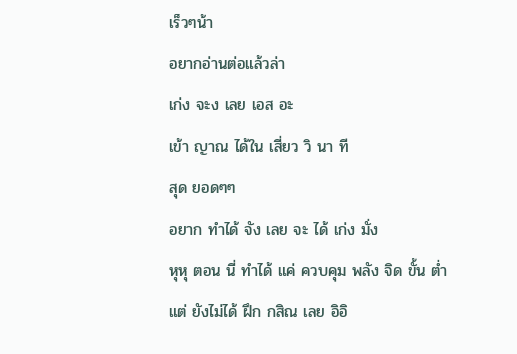เร็วๆน้า
อยากอ่านต่อแล้วล่า
เก่ง จะง เลย เอส อะ
เข้า ญาณ ได้ใน เสี่ยว วิ นา ที
สุด ยอดๆๆ
อยาก ทำได้ จัง เลย จะ ได้ เก่ง มั่ง
หุหุ ตอน นี่ ทำได้ แค่ ควบคุม พลัง จิด ขั้น ต่ำ
แต่ ยังไม่ได้ ฝึก กสิณ เลย อิอิ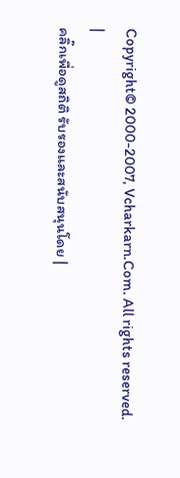Copyright© 2000-2007, Vcharkarn.Com. All rights reserved.
|
คลิ๊กเพื่อดูสถิติ รับรองและสนับสนุนโดย |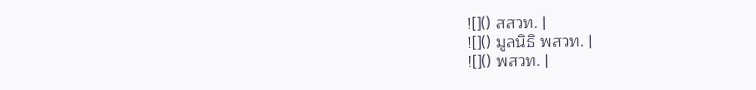![]() สสวท. |
![]() มูลนิธิ พสวท. |
![]() พสวท. |